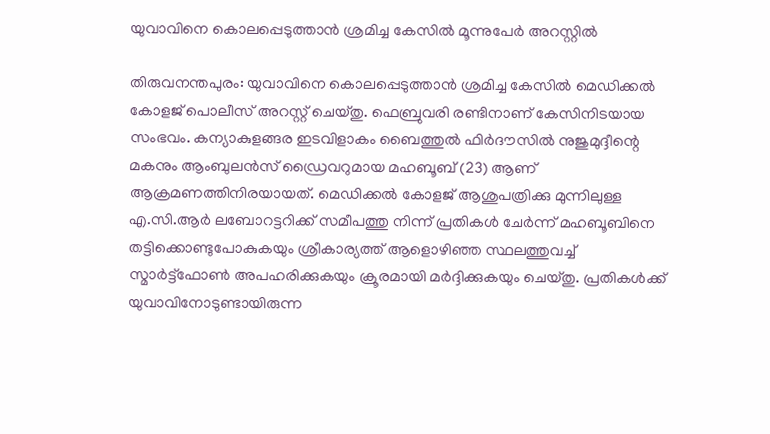യുവാവിനെ കൊലപ്പെടുത്താന്‍ ശ്രമിച്ച കേസില്‍ മൂന്നുപേർ അറസ്റ്റിൽ

തിരുവനന്തപുരം: യുവാവിനെ കൊലപ്പെടുത്താന്‍ ശ്രമിച്ച കേസില്‍ മെഡിക്കല്‍ കോളജ് പൊലീസ് അറസ്റ്റ് ചെയ്തു. ഫെബ്രുവരി രണ്ടിനാണ് കേസിനിടയായ സംഭവം. കന്യാകുളങ്ങര ഇടവിളാകം ബൈത്തുല്‍ ഫിര്‍ദൗസില്‍ നുജുമുദ്ദീന്റെ മകനും ആംബുലന്‍സ് ഡ്രൈവറുമായ മഹബൂബ് (23) ആണ് ആക്രമണത്തിനിരയായത്. മെഡിക്കല്‍ കോളജ് ആശുപത്രിക്കു മുന്നിലുള്ള എ.സി.ആർ ലബോറട്ടറിക്ക് സമീപത്തു നിന്ന് പ്രതികള്‍ ചേര്‍ന്ന് മഹബൂബിനെ തട്ടിക്കൊണ്ടുപോകുകയും ശ്രീകാര്യത്ത് ആളൊഴിഞ്ഞ സ്ഥലത്തുവച്ച്‌ സ്മാര്‍ട്ട്‌ഫോണ്‍ അപഹരിക്കുകയും ക്രൂരമായി മര്‍ദ്ദിക്കുകയും ചെയ്തു. പ്രതികള്‍ക്ക് യുവാവിനോടുണ്ടായിരുന്ന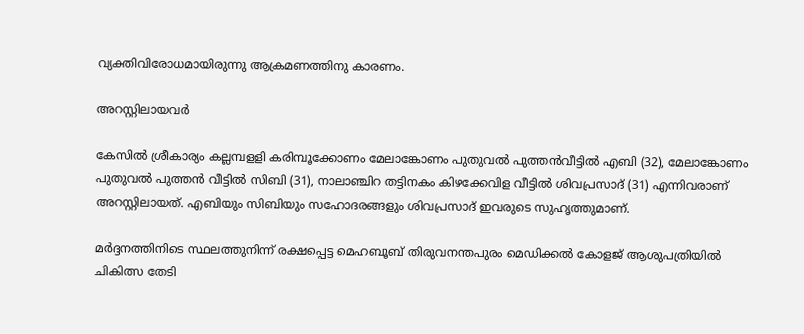വ്യക്തിവിരോധമായിരുന്നു ആക്രമണത്തിനു കാരണം.

അറസ്റ്റിലായവർ

കേസിൽ ശ്രീകാര്യം കല്ലമ്പളളി കരിമ്പൂക്കോണം മേലാങ്കോണം പുതുവല്‍ പുത്തന്‍വീട്ടില്‍ എബി (32), മേലാങ്കോണം പുതുവല്‍ പുത്തന്‍ വീട്ടില്‍ സിബി (31), നാലാഞ്ചിറ തട്ടിനകം കിഴക്കേവിള വീട്ടില്‍ ശിവപ്രസാദ് (31) എന്നിവരാണ് അറസ്റ്റിലായത്. എബിയും സിബിയും സഹോദരങ്ങളും ശിവപ്രസാദ് ഇവരുടെ സുഹൃത്തുമാണ്.

മര്‍ദ്ദനത്തിനിടെ സ്ഥലത്തുനിന്ന് രക്ഷപ്പെട്ട മെഹബൂബ് തിരുവനന്തപുരം മെഡിക്കല്‍ കോളജ് ആശുപത്രിയില്‍ ചികിത്സ തേടി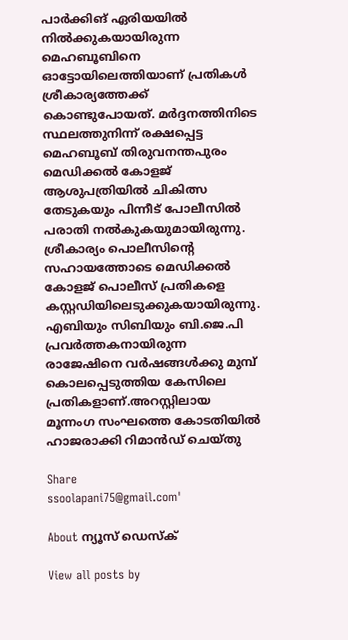പാര്‍ക്കിങ് ഏരിയയില്‍ നില്‍ക്കുകയായിരുന്ന മെഹബൂബിനെ ഓട്ടോയിലെത്തിയാണ് പ്രതികള്‍ ശ്രീകാര്യത്തേക്ക് കൊണ്ടുപോയത്. മര്‍ദ്ദനത്തിനിടെ സ്ഥലത്തുനിന്ന് രക്ഷപ്പെട്ട മെഹബൂബ് തിരുവനന്തപുരം മെഡിക്കല്‍ കോളജ് ആശുപത്രിയില്‍ ചികിത്സ തേടുകയും പിന്നീട് പോലീസില്‍ പരാതി നല്‍കുകയുമായിരുന്നു. ശ്രീകാര്യം പൊലീസിന്റെ സഹായത്തോടെ മെഡിക്കല്‍ കോളജ് പൊലീസ് പ്രതികളെ കസ്റ്റഡിയിലെടുക്കുകയായിരുന്നു. എബിയും സിബിയും ബി.ജെ.പി പ്രവര്‍ത്തകനായിരുന്ന രാജേഷിനെ വര്‍ഷങ്ങള്‍ക്കു മുമ്പ് കൊലപ്പെടുത്തിയ കേസിലെ പ്രതികളാണ്.അറസ്റ്റിലായ മൂന്നംഗ സംഘത്തെ കോടതിയില്‍ ഹാജരാക്കി റിമാന്‍ഡ് ചെയ്തു

Share
ssoolapani75@gmail.com'

About ന്യൂസ് ഡെസ്ക്

View all posts by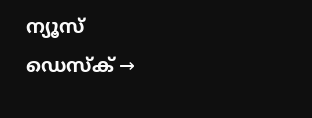ന്യൂസ് ഡെസ്ക് →